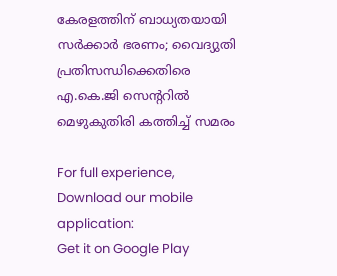കേരളത്തിന് ബാധ്യതയായി സർക്കാർ ഭരണം; വൈദ്യുതി പ്രതിസന്ധിക്കെതിരെ എ.കെ.ജി സെന്ററിൽ മെഴുകുതിരി കത്തിച്ച് സമരം

For full experience, Download our mobile application:
Get it on Google Play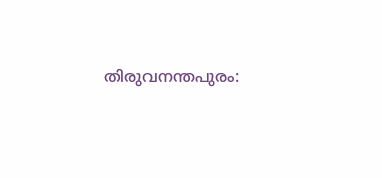തിരുവനന്തപുരം: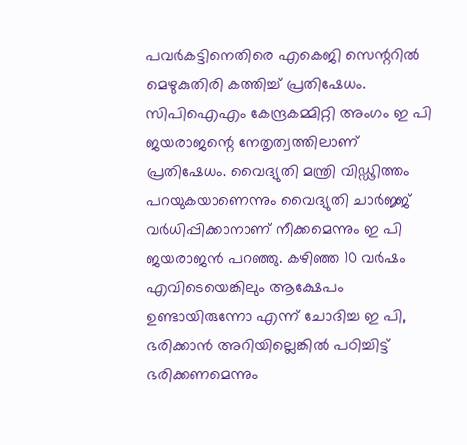പവര്‍കട്ടിനെതിരെ എകെജി സെന്ററില്‍ മെഴുകുതിരി കത്തിച്ച് പ്രതിഷേധം. സിപിഐഎം കേന്ദ്രകമ്മിറ്റി അംഗം ഇ പി ജയരാജന്റെ നേതൃത്വത്തിലാണ് പ്രതിഷേധം. വൈദ്യുതി മന്ത്രി വിഡ്ഢിത്തം പറയുകയാണെന്നും വൈദ്യുതി ചാര്‍ജ്ജ് വര്‍ധിപ്പിക്കാനാണ് നീക്കമെന്നും ഇ പി ജയരാജന്‍ പറഞ്ഞു. കഴിഞ്ഞ 10 വര്‍ഷം എവിടെയെങ്കിലും ആക്ഷേപം ഉണ്ടായിരുന്നോ എന്ന് ചോദിച്ച ഇ പി, ഭരിക്കാന്‍ അറിയില്ലെങ്കില്‍ പഠിച്ചിട്ട് ഭരിക്കണമെന്നും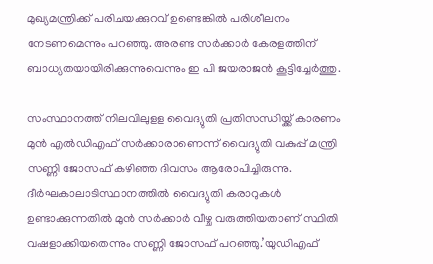മുഖ്യമന്ത്രിക്ക് പരിചയക്കുറവ് ഉണ്ടെങ്കില്‍ പരിശീലനം നേടണമെന്നും പറഞ്ഞു. അരണ്ട സര്‍ക്കാര്‍ കേരളത്തിന് ബാധ്യതയായിരിക്കുന്നുവെന്നും ഇ പി ജയരാജന്‍ കൂട്ടിച്ചേര്‍ത്തു.

സംസ്ഥാനത്ത് നിലവിലുളള വൈദ്യുതി പ്രതിസന്ധിയ്ക്ക് കാരണം മുന്‍ എല്‍ഡിഎഫ് സര്‍ക്കാരാണെന്ന് വൈദ്യുതി വകുപ്പ് മന്ത്രി സണ്ണി ജോസഫ് കഴിഞ്ഞ ദിവസം ആരോപിച്ചിരുന്നു. ദീര്‍ഘകാലാടിസ്ഥാനത്തില്‍ വൈദ്യുതി കരാറുകള്‍ ഉണ്ടാക്കുന്നതില്‍ മുന്‍ സര്‍ക്കാര്‍ വീഴ്ച വരുത്തിയതാണ് സ്ഥിതി വഷളാക്കിയതെന്നും സണ്ണി ജോസഫ് പറഞ്ഞു.’യുഡിഎഫ്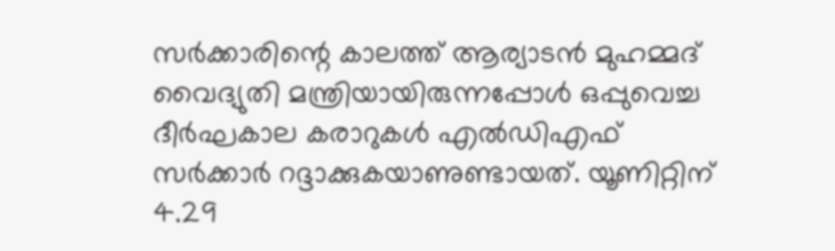സര്‍ക്കാരിന്റെ കാലത്ത് ആര്യാടന്‍ മുഹമ്മദ് വൈദ്യുതി മന്ത്രിയായിരുന്നപ്പോള്‍ ഒപ്പുവെച്ച ദീര്‍ഘകാല കരാറുകള്‍ എല്‍ഡിഎഫ് സര്‍ക്കാര്‍ റദ്ദാക്കുകയാണുണ്ടായത്. യൂണിറ്റിന് 4.29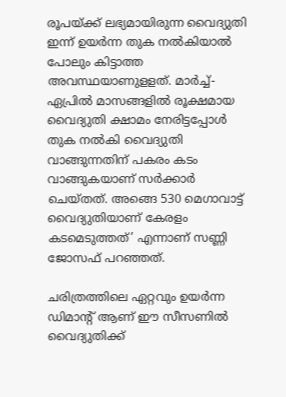രൂപയ്ക്ക് ലഭ്യമായിരുന്ന വൈദ്യുതി ഇന്ന് ഉയര്‍ന്ന തുക നല്‍കിയാല്‍ പോലും കിട്ടാത്ത അവസ്ഥയാണുളളത്. മാര്‍ച്ച്- ഏപ്രില്‍ മാസങ്ങളില്‍ രൂക്ഷമായ വൈദ്യുതി ക്ഷാമം നേരിട്ടപ്പോള്‍ തുക നല്‍കി വൈദ്യുതി വാങ്ങുന്നതിന് പകരം കടം വാങ്ങുകയാണ് സര്‍ക്കാര്‍ ചെയ്തത്. അങ്ങെ 530 മെഗാവാട്ട് വൈദ്യുതിയാണ് കേരളം കടമെടുത്തത്’ എന്നാണ് സണ്ണി ജോസഫ് പറഞ്ഞത്.

ചരിത്രത്തിലെ ഏറ്റവും ഉയര്‍ന്ന ഡിമാന്റ് ആണ് ഈ സീസണില്‍ വൈദ്യുതിക്ക്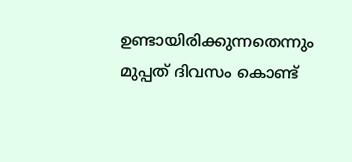ഉണ്ടായിരിക്കുന്നതെന്നും മുപ്പത് ദിവസം കൊണ്ട്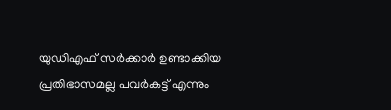യുഡിഎഫ് സര്‍ക്കാര്‍ ഉണ്ടാക്കിയ പ്രതിഭാസമല്ല പവര്‍കട്ട് എന്നും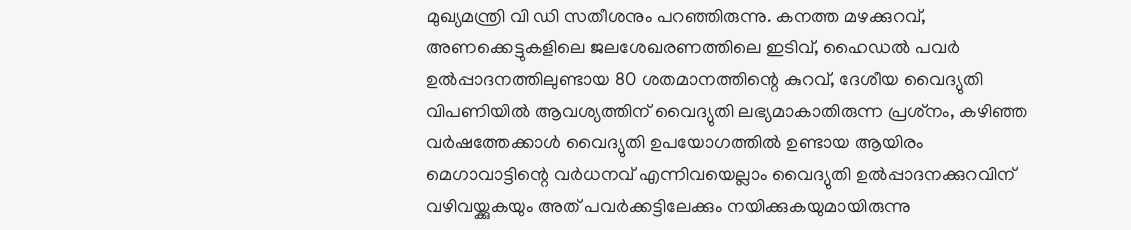മുഖ്യമന്ത്രി വി ഡി സതീശനും പറഞ്ഞിരുന്നു. കനത്ത മഴക്കുറവ്, അണക്കെട്ടുകളിലെ ജലശേഖരണത്തിലെ ഇടിവ്, ഹൈഡല്‍ പവര്‍ ഉല്‍പ്പാദനത്തിലുണ്ടായ 80 ശതമാനത്തിന്റെ കുറവ്, ദേശീയ വൈദ്യുതി വിപണിയില്‍ ആവശ്യത്തിന് വൈദ്യുതി ലഭ്യമാകാതിരുന്ന പ്രശ്‌നം, കഴിഞ്ഞ വര്‍ഷത്തേക്കാള്‍ വൈദ്യുതി ഉപയോഗത്തില്‍ ഉണ്ടായ ആയിരം മെഗാവാട്ടിന്റെ വര്‍ധനവ് എന്നിവയെല്ലാം വൈദ്യുതി ഉല്‍പ്പാദനക്കുറവിന് വഴിവയ്ക്കുകയും അത് പവര്‍ക്കട്ടിലേക്കും നയിക്കുകയുമായിരുന്നു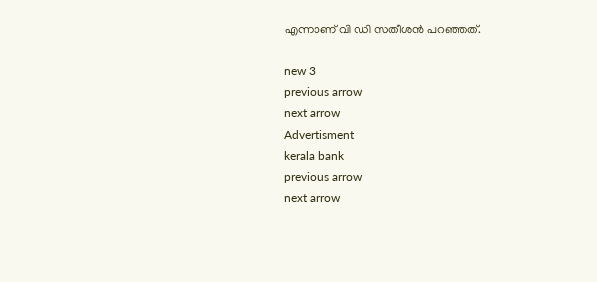എന്നാണ് വി ഡി സതീശന്‍ പറഞ്ഞത്.

new 3
previous arrow
next arrow
Advertisment
kerala bank
previous arrow
next arrow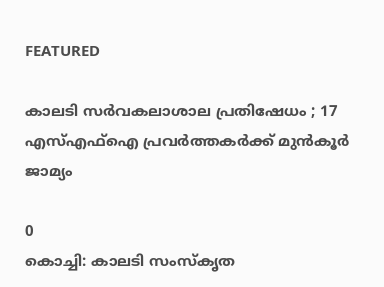FEATURED

കാലടി സർവകലാശാല പ്രതിഷേധം ; 17 എസ്എഫ്ഐ പ്രവർത്തകർക്ക് മുൻകൂർ ജാമ്യം

0
കൊച്ചി: കാലടി സംസ്കൃത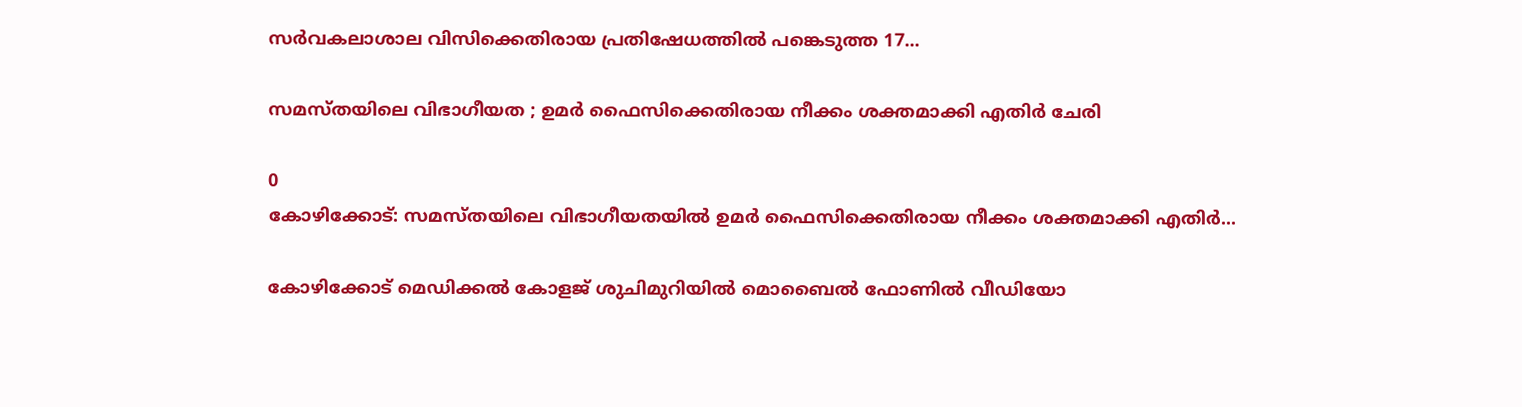സർവകലാശാല വിസിക്കെതിരായ പ്രതിഷേധത്തിൽ പങ്കെടുത്ത 17...

സമസ്തയിലെ വിഭാഗീയത ; ഉമർ ഫൈസിക്കെതിരായ നീക്കം ശക്തമാക്കി എതിർ ചേരി

0
കോഴിക്കോട്: സമസ്തയിലെ വിഭാഗീയതയിൽ ഉമർ ഫൈസിക്കെതിരായ നീക്കം ശക്തമാക്കി എതിർ...

കോഴിക്കോട് മെഡിക്കൽ കോളജ് ശുചിമുറിയിൽ മൊബൈൽ ഫോണിൽ വീഡിയോ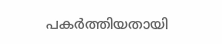പകർത്തിയതായി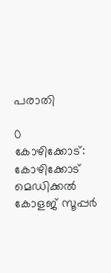പരാതി

0
കോഴിക്കോട്: കോഴിക്കോട് മെഡിക്കൽ കോളജ് സൂപ്പർ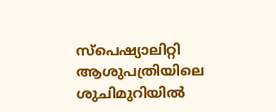സ്പെഷ്യാലിറ്റി ആശുപത്രിയിലെ ശുചിമുറിയിൽ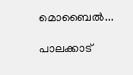മൊബൈൽ...

പാലക്കാട്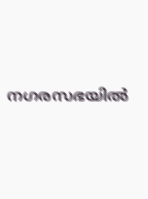നഗരസഭയിൽ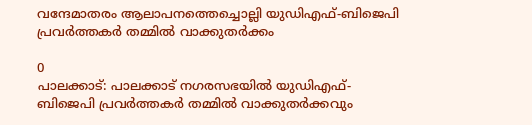വന്ദേമാതരം ആലാപനത്തെച്ചൊല്ലി യുഡിഎഫ്-ബിജെപി പ്രവർത്തകർ തമ്മിൽ വാക്കുതർക്കം

0
പാലക്കാട്: പാലക്കാട് നഗരസഭയിൽ യുഡിഎഫ്-ബിജെപി പ്രവർത്തകർ തമ്മിൽ വാക്കുതർക്കവും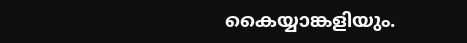കൈയ്യാങ്കളിയും.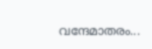വന്ദേമാതരം...